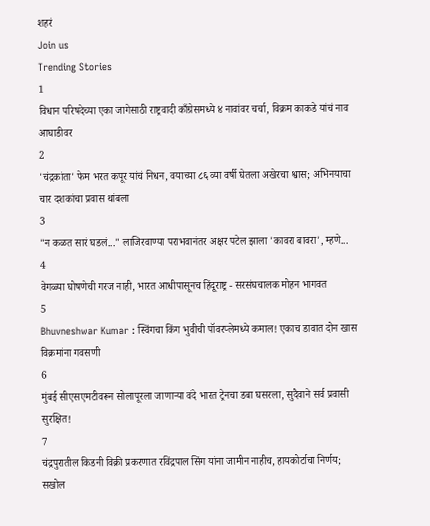शहरं
Join us
Trending Stories
1
विधान परिषदेच्या एका जागेसाठी राष्ट्रवादी काँग्रेसमध्ये ४ नावांवर चर्चा, विक्रम काकडे यांचं नाव आघाडीवर
2
'चंद्रकांता' फेम भरत कपूर यांचं निधन, वयाच्या ८६ व्या वर्षी घेतला अखेरचा श्वास; अभिनयाचा चार दशकांचा प्रवास थांबला
3
"न कळत सारं घडलं..." लाजिरवाण्या पराभवानंतर अक्षर पटेल झाला 'कावरा बावरा', म्हणे...
4
वेगळ्या घोषणेची गरज नाही, भारत आधीपासूनच हिंदूराष्ट्र - सरसंघचालक मोहन भागवत
5
Bhuvneshwar Kumar : स्विंगचा किंग भुवीची पॉवरप्लेमध्ये कमाल! एकाच डावात दोन खास विक्रमांना गवसणी
6
मुंबई सीएसएमटीवरून सोलापूरला जाणाऱ्या वंदे भारत ट्रेनचा डबा घसरला, सुदैवाने सर्व प्रवासी सुरक्षित!
7
चंद्रपुरातील किडनी विक्री प्रकरणात रविंद्रपाल सिंग यांना जामीन नाहीच, हायकोर्टाचा निर्णय; सखोल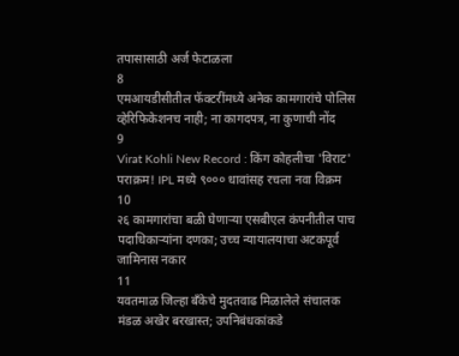तपासासाठी अर्ज फेटाळला
8
एमआयडीसीतील फॅक्टरींमध्ये अनेक कामगारांचे पोलिस व्हेरिफिकेशनच नाही; ना कागदपत्र, ना कुणाची नोंद
9
Virat Kohli New Record : किंग कोहलीचा 'विराट' पराक्रम! IPL मध्ये ९००० धावांसह रचला नवा विक्रम
10
२६ कामगारांचा बळी घेणाऱ्या एसबीएल कंपनीतील पाच पदाधिकाऱ्यांना दणका; उच्च न्यायालयाचा अटकपूर्व जामिनास नकार
11
यवतमाळ जिल्हा बँकेचे मुदतवाढ मिळालेले संचालक मंडळ अखेर बरखास्त; उपनिबंधकांकडे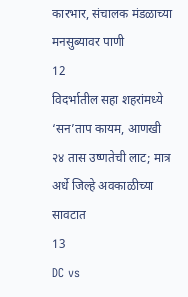कारभार, संचालक मंडळाच्या मनसुब्यावर पाणी
12
विदर्भातील सहा शहरांमध्ये ‘सन’ताप कायम, आणखी २४ तास उष्णतेची लाट; मात्र अर्धे जिल्हे अवकाळीच्या सावटात
13
DC vs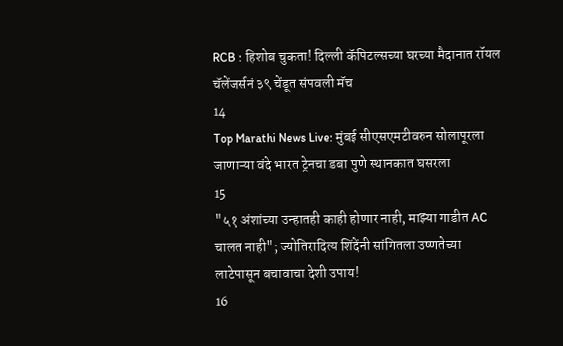RCB : हिशोब चुकता! दिल्ली कॅपिटल्सच्या घरच्या मैदानात रॉयल चॅलेंजर्सनं ३९ चेंडूत संपवली मॅच
14
Top Marathi News Live: मुंबई सीएसएमटीवरुन सोलापूरला जाणाऱ्या वंदे भारत ट्रेनचा डबा पुणे स्थानकात घसरला
15
"५१ अंशांच्या उन्हातही काही होणार नाही, माझ्या गाडीत AC चालत नाही"; ज्योतिरादित्य शिंदेंनी सांगितला उष्णतेच्या लाटेपासून बचावाचा देशी उपाय!
16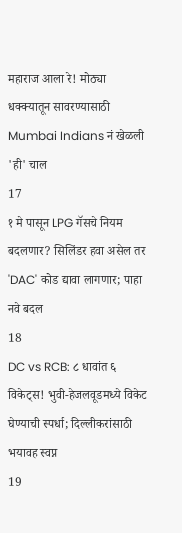महाराज आला रे! मोठ्या धक्क्यातून सावरण्यासाठी Mumbai Indians नं खेळली 'ही' चाल
17
१ मे पासून LPG गॅसचे नियम बदलणार? सिलिंडर हवा असेल तर 'DAC' कोड द्यावा लागणार; पाहा नवे बदल
18
DC vs RCB: ८ धावांत ६ विकेट्स! भुवी-हेजलवूडमध्ये विकेट घेण्याची स्पर्धा; दिल्लीकरांसाठी भयावह स्वप्न
19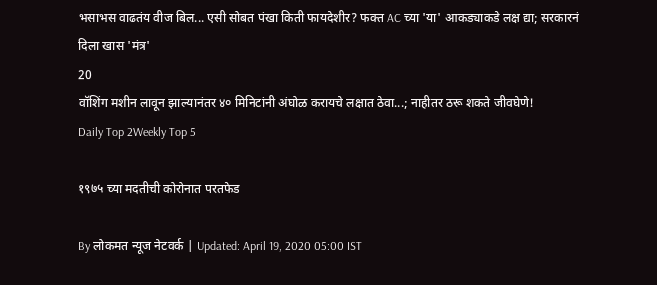भसाभस वाढतंय वीज बिल... एसी सोबत पंखा किती फायदेशीर? फक्त AC च्या 'या' आकड्याकडे लक्ष द्या; सरकारनं दिला खास 'मंत्र'
20
वॉशिंग मशीन लावून झाल्यानंतर ४० मिनिटांनी अंघोळ करायचे लक्षात ठेवा...; नाहीतर ठरू शकते जीवघेणे!
Daily Top 2Weekly Top 5

१९७५ च्या मदतीची कोरोनात परतफेड

By लोकमत न्यूज नेटवर्क | Updated: April 19, 2020 05:00 IST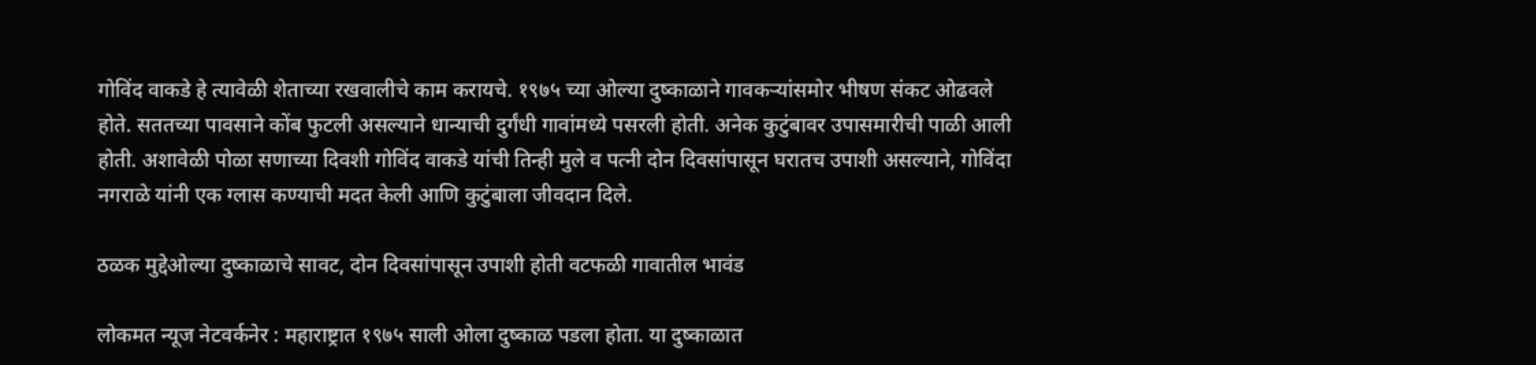गोविंद वाकडे हे त्यावेळी शेताच्या रखवालीचे काम करायचे. १९७५ च्या ओल्या दुष्काळाने गावकऱ्यांसमोर भीषण संकट ओढवले होते. सततच्या पावसाने कोंब फुटली असल्याने धान्याची दुर्गंधी गावांमध्ये पसरली होती. अनेक कुटुंबावर उपासमारीची पाळी आली होती. अशावेळी पोळा सणाच्या दिवशी गोविंद वाकडे यांची तिन्ही मुले व पत्नी दोन दिवसांपासून घरातच उपाशी असल्याने, गोविंदा नगराळे यांनी एक ग्लास कण्याची मदत केली आणि कुटुंबाला जीवदान दिले.

ठळक मुद्देओल्या दुष्काळाचे सावट, दोन दिवसांपासून उपाशी होती वटफळी गावातील भावंड

लोकमत न्यूज नेटवर्कनेर : महाराष्ट्रात १९७५ साली ओला दुष्काळ पडला होता. या दुष्काळात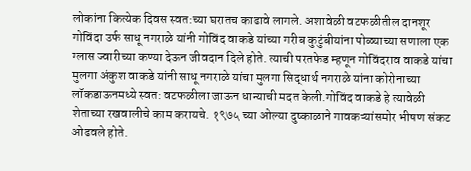लोकांना कित्येक दिवस स्वत:च्या घरातच काढावे लागले. अशावेळी वटफळीतील दानशूर गोविंदा उर्फ साधू नगराळे यांनी गोविंद वाकडे यांच्या गरीब कुटुंबीयांना पोळ्याच्या सणाला एक ग्लास ज्वारीच्या कण्या देऊन जीवदान दिले होते. त्याची परतफेड म्हणून गोविंदराव वाकडे यांचा मुलगा अंकुश वाकडे यांनी साधू नगराळे यांचा मुलगा सिद्धार्थ नगराळे यांना कोरोनाच्या लॉकडाऊनमध्ये स्वत: वटफळीला जाऊन धान्याची मदत केली.गोविंद वाकडे हे त्यावेळी शेताच्या रखवालीचे काम करायचे. १९७५ च्या ओल्या दुष्काळाने गावकऱ्यांसमोर भीषण संकट ओढवले होते.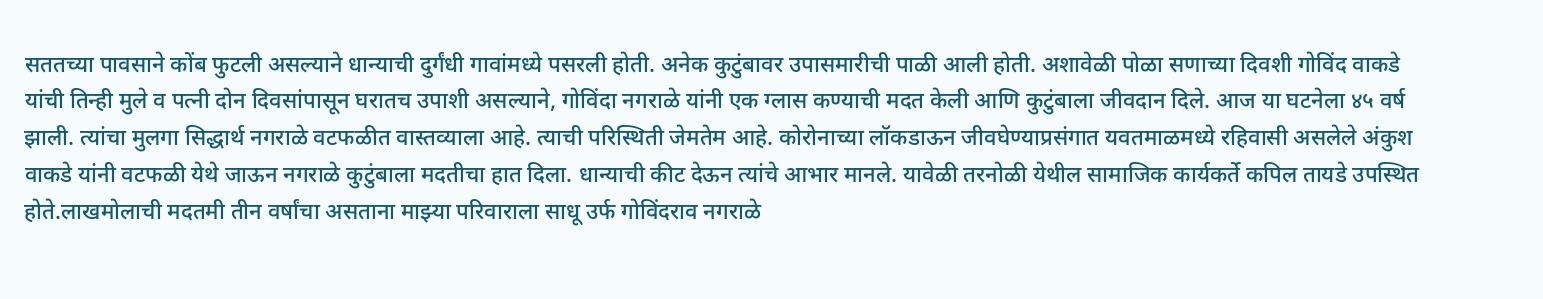सततच्या पावसाने कोंब फुटली असल्याने धान्याची दुर्गंधी गावांमध्ये पसरली होती. अनेक कुटुंबावर उपासमारीची पाळी आली होती. अशावेळी पोळा सणाच्या दिवशी गोविंद वाकडे यांची तिन्ही मुले व पत्नी दोन दिवसांपासून घरातच उपाशी असल्याने, गोविंदा नगराळे यांनी एक ग्लास कण्याची मदत केली आणि कुटुंबाला जीवदान दिले. आज या घटनेला ४५ वर्ष झाली. त्यांचा मुलगा सिद्धार्थ नगराळे वटफळीत वास्तव्याला आहे. त्याची परिस्थिती जेमतेम आहे. कोरोनाच्या लॉकडाऊन जीवघेण्याप्रसंगात यवतमाळमध्ये रहिवासी असलेले अंकुश वाकडे यांनी वटफळी येथे जाऊन नगराळे कुटुंबाला मदतीचा हात दिला. धान्याची कीट देऊन त्यांचे आभार मानले. यावेळी तरनोळी येथील सामाजिक कार्यकर्ते कपिल तायडे उपस्थित होते.लाखमोलाची मदतमी तीन वर्षांचा असताना माझ्या परिवाराला साधू उर्फ गोविंदराव नगराळे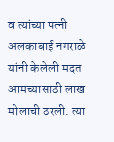व त्यांच्या पत्नी अलकाबाई नगराळे यांनी केलेली मदत आमच्यासाठी लाख मोलाची ठरली. त्या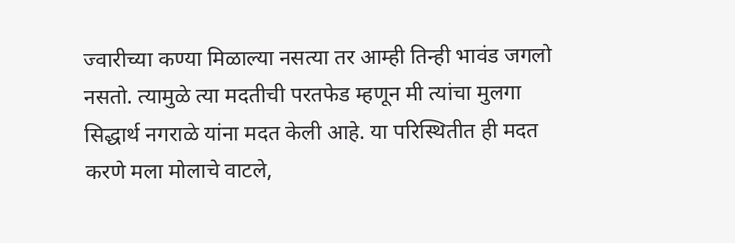ज्वारीच्या कण्या मिळाल्या नसत्या तर आम्ही तिन्ही भावंड जगलो नसतो. त्यामुळे त्या मदतीची परतफेड म्हणून मी त्यांचा मुलगा सिद्धार्थ नगराळे यांना मदत केली आहे. या परिस्थितीत ही मदत करणे मला मोलाचे वाटले,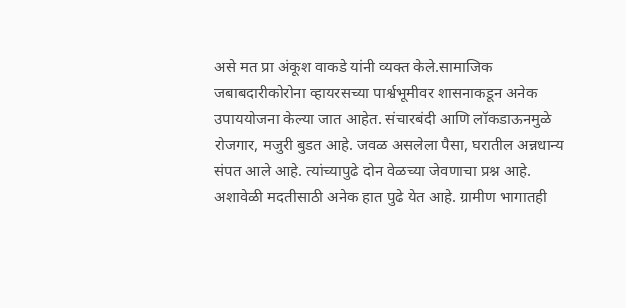असे मत प्रा अंकूश वाकडे यांनी व्यक्त केले.सामाजिक जबाबदारीकोरोना व्हायरसच्या पार्श्वभूमीवर शासनाकडून अनेक उपाययोजना केल्या जात आहेत. संचारबंदी आणि लॉकडाऊनमुळे रोजगार, मजुरी बुडत आहे. जवळ असलेला पैसा, घरातील अन्नधान्य संपत आले आहे. त्यांच्यापुढे दोन वेळच्या जेवणाचा प्रश्न आहे. अशावेळी मदतीसाठी अनेक हात पुढे येत आहे. ग्रामीण भागातही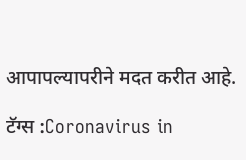आपापल्यापरीने मदत करीत आहे.

टॅग्स :Coronavirus in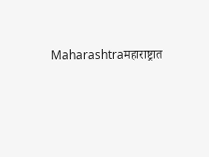Maharashtraमहाराष्ट्रात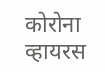कोरोना व्हायरस